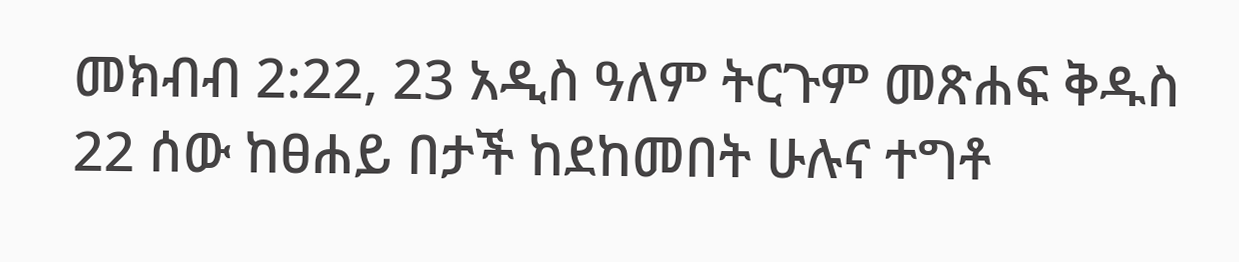መክብብ 2:22, 23 አዲስ ዓለም ትርጉም መጽሐፍ ቅዱስ 22 ሰው ከፀሐይ በታች ከደከመበት ሁሉና ተግቶ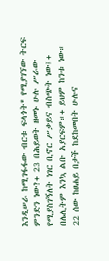እንዲሠራ ከሚገፋፋው ብርቱ ፍላጎት* የሚያገኘው ትርፍ ምንድን ነው?+ 23 በሕይወት ዘመኑ ሁሉ ሥራው የሚያስገኝለት ነገር ቢኖር ሥቃይና ብስጭት ነው፤+ በሌሊትም እንኳ ልቡ አያርፍም።+ ይህም ከንቱ ነው።
22 ሰው ከፀሐይ በታች ከደከመበት ሁሉና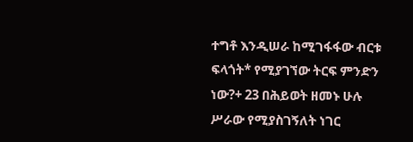ተግቶ እንዲሠራ ከሚገፋፋው ብርቱ ፍላጎት* የሚያገኘው ትርፍ ምንድን ነው?+ 23 በሕይወት ዘመኑ ሁሉ ሥራው የሚያስገኝለት ነገር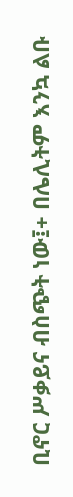ቢኖር ሥቃይና ብስጭት ነው፤+ በሌሊትም እንኳ ልቡ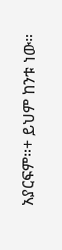አያርፍም።+ ይህም ከንቱ ነው።